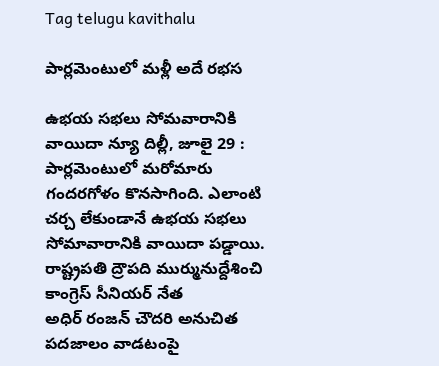Tag telugu kavithalu

పార్లమెంటులో మళ్లీ అదే రభస

ఉభయ సభలు సోమవారానికి వాయిదా న్యూ దిల్లీ, జూలై 29 : పార్లమెంటులో మరోమారు గందరగోళం కొనసాగింది. ఎలాంటి చర్చ లేకుండానే ఉభయ సభలు సోమావారానికి వాయిదా పడ్డాయి. రాష్ట్రపతి ద్రౌపది ముర్మునుద్దేశించి కాంగ్రెస్‌ ‌సీనియర్‌ ‌నేత అధిర్‌ ‌రంజన్‌ ‌చౌదరి అనుచిత పదజాలం వాడటంపై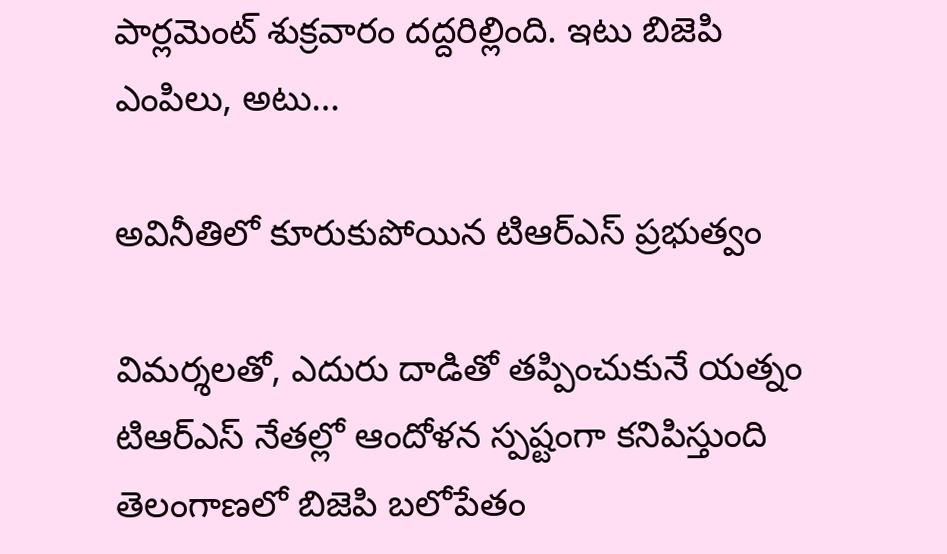పార్లమెంట్‌ ‌శుక్రవారం దద్దరిల్లింది. ఇటు బిజెపి ఎంపిలు, అటు…

అవినీతిలో కూరుకుపోయిన టిఆర్‌ఎస్‌ ‌ప్రభుత్వం

విమర్శలతో, ఎదురు దాడితో తప్పించుకునే యత్నం టిఆర్‌ఎస్‌ ‌నేతల్లో ఆందోళన స్పష్టంగా కనిపిస్తుంది తెలంగాణలో బిజెపి బలోపేతం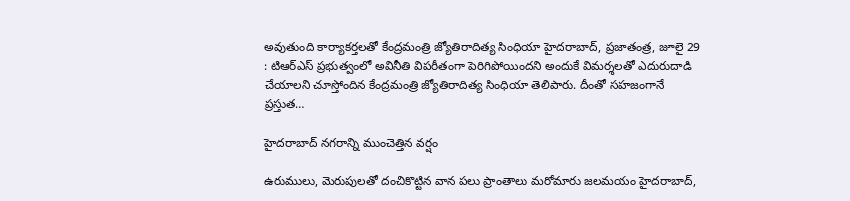అవుతుంది కార్యాకర్తలతో కేంద్రమంత్రి జ్యోతిరాదిత్య సింధియా హైదరాబాద్‌, ప్రజాతంత్ర, జూలై 29 : టిఆర్‌ఎస్‌ ‌ప్రభుత్వంలో అవినీతి విపరీతంగా పెరిగిపోయిందని అందుకే విమర్శలతో ఎదురుదాడి చేయాలని చూస్తోందిన కేంద్రమంత్రి జ్యోతిరాదిత్య సింధియా తెలిపారు. దీంతో సహజంగానే ప్రస్తుత…

హైదరాబాద్‌ ‌నగరాన్ని ముంచెత్తిన వర్షం

ఉరుములు, మెరుపులతో దంచికొట్టిన వాన పలు ప్రాంతాలు మరోమారు జలమయం హైదరాబాద్‌,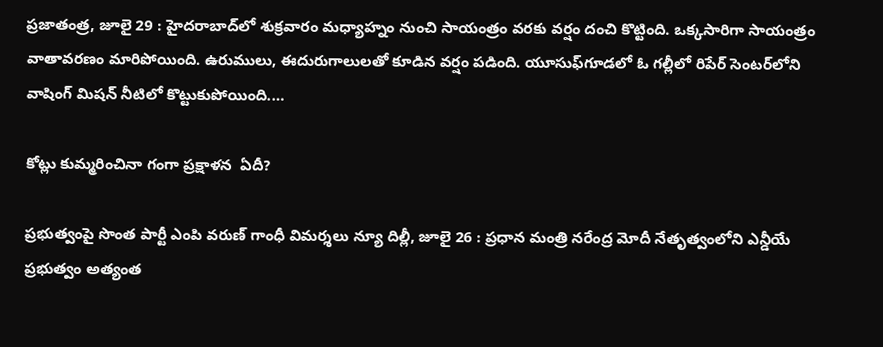ప్రజాతంత్ర, జూలై 29 : హైదరాబాద్‌లో శుక్రవారం మధ్యాహ్నం నుంచి సాయంత్రం వరకు వర్షం దంచి కొట్టింది. ఒక్కసారిగా సాయంత్రం వాతావరణం మారిపోయింది. ఉరుములు, ఈదురుగాలులతో కూడిన వర్షం పడింది. యూసుఫ్‌గూడలో ఓ గల్లీలో రిపేర్‌ ‌సెంటర్‌లోని వాషింగ్‌ ‌మిషన్‌ ‌నీటిలో కొట్టుకుపోయింది.…

కోట్లు కుమ్మరించినా గంగా ప్రక్షాళన  ఏదీ?

ప్రభుత్వంపై సొంత పార్టీ ఎంపి వరుణ్‌ ‌గాంధీ విమర్శలు న్యూ దిల్లీ, జూలై 26 : ప్రధాన మంత్రి నరేంద్ర మోదీ నేతృత్వంలోని ఎన్డీయే ప్రభుత్వం అత్యంత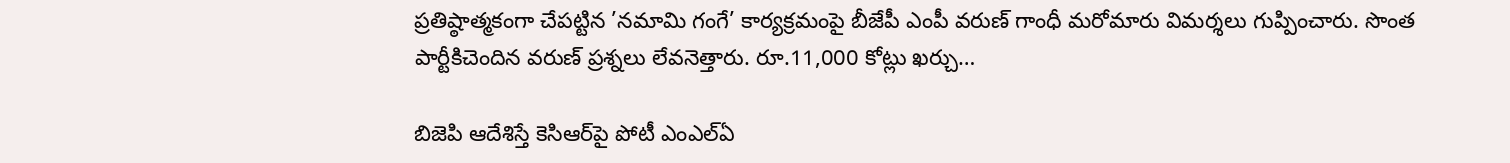ప్రతిష్ఠాత్మకంగా చేపట్టిన ’నమామి గంగే’ కార్యక్రమంపై బీజేపీ ఎంపీ వరుణ్‌ ‌గాంధీ మరోమారు విమర్శలు గుప్పించారు. సొంత పార్టీకిచెందిన వరుణ్‌ ‌ప్రశ్నలు లేవనెత్తారు. రూ.11,000 కోట్లు ఖర్చు…

బిజెపి ఆదేశిస్తే కెసిఆర్‌పై పోటీ ఎంఎల్‌ఏ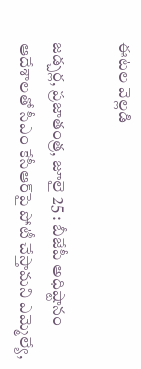ఈటల వెల్లడి

జడ్చర్ల, ప్రజాతంత్ర, జూలై 25 : బీజేపీ అధిష్టానం ఆదేశాలతో సీఎం కేసీఆర్‌పై పోటీ చేస్తామని ఎమ్మెల్యే,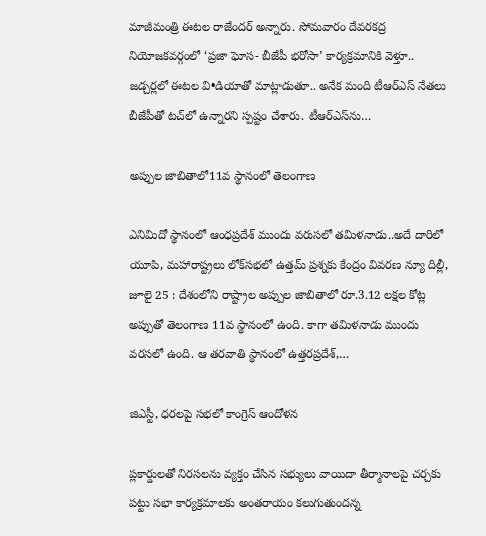మాజీమంత్రి ఈటల రాజేందర్‌ అన్నారు. సోమవారం దేవరకద్ర నియోజకవర్గంలో ‘ప్రజా ఘోస- బీజేపీ భరోసా’ కార్యక్రమానికి వెళ్తూ.. జడ్చర్లలో ఈటల వి•డియాతో మాట్లాడుతూ.. అనేక మంది టీఆర్‌ఎస్‌ ‌నేతలు బీజేపీతో టచ్‌లో ఉన్నారని స్పష్టం చేశారు. టీఆర్‌ఎస్‌ను…

అప్పు‌ల జాబితాలో11వ స్థానంలో తెలంగాణ

ఎనిమిదో స్థానంలో ఆంధప్రదేశ్‌ ‌ముందు వరుసలో తమిళనాడు..అదే దారిలో యూపి, మహారాష్ట్రలు లోక్‌సభలో ఉత్తమ్‌ ‌ప్రశ్నకు కేంద్రం వివరణ న్యూ దిల్లీ, జూలై 25 : దేశంలోని రాష్ట్రాల అప్పుల జాబితాలో రూ.3.12 లక్షల కోట్ల అప్పుతో తెలంగాణ 11వ స్థానంలో ఉంది. కాగా తమిళనాడు ముందు వరసలో ఉంది. ఆ తరవాతి స్థానంలో ఉత్తరప్రదేశ్‌,…

జిఎస్టీ, ధరలపై సభలో కాంగ్రెస్‌ ఆం‌దోళన

ప్లకార్డులతో నిరసలను వ్యక్తం చేసిన సభ్యులు వాయిదా తీర్మానాలపై చర్చకు పట్టు సభా కార్యక్రమాలకు అంతరాయం కలుగుతుందన్న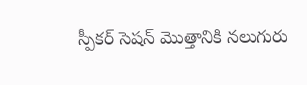స్పీకర్‌ ‌సెషన్‌ ‌మొత్తానికి నలుగురు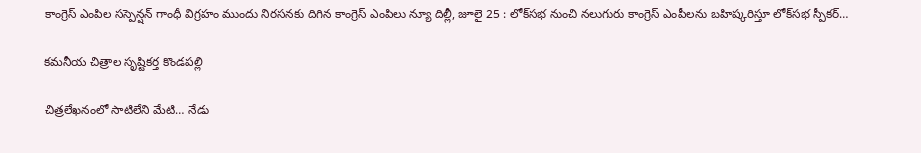కాంగ్రెస్‌ ఎం‌పిల సస్పెన్షన్‌ ‌గాంధీ విగ్రహం ముందు నిరసనకు దిగిన కాంగ్రెస్‌ ఎం‌పిలు న్యూ దిల్లీ, జూలై 25 : లోక్‌సభ నుంచి నలుగురు కాంగ్రెస్‌ ఎం‌పీలను బహిష్కరిస్తూ లోక్‌సభ స్పీకర్‌…

కమనీయ చిత్రాల సృష్టికర్త కొండపల్లి

చిత్రలేఖనంలో సాటిలేని మేటి… నేడు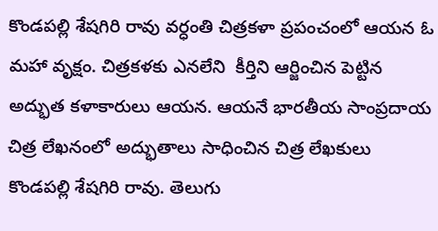కొండపల్లి శేషగిరి రావు వర్ధంతి చిత్రకళా ప్రపంచంలో ఆయన ఓ మహా వృక్షం. చిత్రకళకు ఎనలేని  కీర్తిని ఆర్జించిన పెట్టిన అద్భుత కళాకారులు ఆయన. ఆయనే భారతీయ సాంప్రదాయ చిత్ర లేఖనంలో అద్భుతాలు సాధించిన చిత్ర లేఖకులు కొండపల్లి శేషగిరి రావు. తెలుగు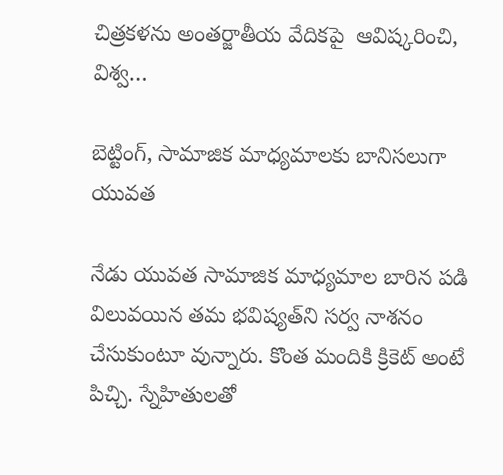చిత్రకళను అంతర్జాతీయ వేదికపై  ఆవిష్కరించి, విశ్వ…

బెట్టింగ్‌, సామాజిక మాధ్యమాలకు బానిసలుగా యువత

నేడు యువత సామాజిక మాధ్యమాల బారిన పడి విలువయిన తమ భవిష్యత్‌ని సర్వ నాశనం చేసుకుంటూ వున్నారు. కొంత మందికి క్రికెట్‌ అం‌టే పిచ్చి. స్నేహితులతో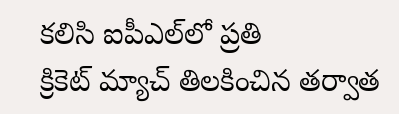కలిసి ఐపీఎల్‌లో ప్రతి క్రికెట్‌ ‌మ్యాచ్‌ ‌తిలకించిన తర్వాత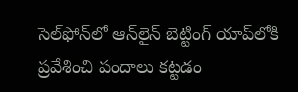సెల్‌ఫోన్‌లో ఆన్‌లైన్‌ ‌బెట్టింగ్‌ ‌యాప్‌లోకి ప్రవేశించి పందాలు కట్టడం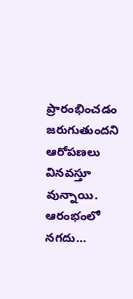ప్రారంభించడం జరుగుతుందని ఆరోపణలు వినవస్తూ వున్నాయి. ఆరంభంలో నగదు…